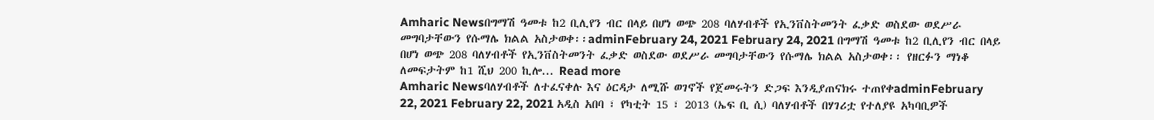Amharic Newsበግማሽ ዓመቱ ከ2 ቢሊየን ብር በላይ በሆነ ወጭ 208 ባለሃብቶች የኢንቨስትመንት ፈቃድ ወስደው ወደሥራ መግባታቸውን የሱማሌ ክልል አስታወቀ፡፡adminFebruary 24, 2021 February 24, 2021 በግማሽ ዓመቱ ከ2 ቢሊየን ብር በላይ በሆነ ወጭ 208 ባለሃብቶች የኢንቨስትመንት ፈቃድ ወስደው ወደሥራ መግባታቸውን የሱማሌ ክልል አስታወቀ፡፡ የዘርፉን ማነቆ ለመፍታትም ከ1 ሺህ 200 ኪሎ... Read more
Amharic Newsባለሃብቶች ለተፈናቀሉ እና ዕርዳታ ለሚሹ ወገኖች የጀመሩትን ድጋፍ እንዲያጠናክሩ ተጠየቀadminFebruary 22, 2021 February 22, 2021 አዲስ አበባ ፣ የካቲት 15 ፣ 2013 (ኤፍ ቢ ሲ) ባለሃብቶች በሃገሪቷ የተለያዩ አካባቢዎች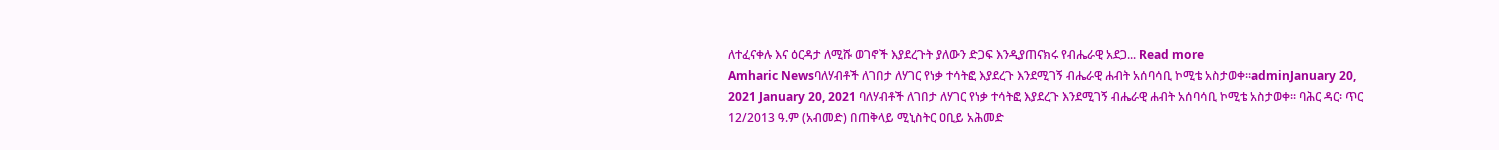ለተፈናቀሉ እና ዕርዳታ ለሚሹ ወገኖች እያደረጉት ያለውን ድጋፍ እንዲያጠናክሩ የብሔራዊ አደጋ... Read more
Amharic Newsባለሃብቶች ለገበታ ለሃገር የነቃ ተሳትፎ እያደረጉ እንደሚገኝ ብሔራዊ ሐብት አሰባሳቢ ኮሚቴ አስታወቀ፡፡adminJanuary 20, 2021 January 20, 2021 ባለሃብቶች ለገበታ ለሃገር የነቃ ተሳትፎ እያደረጉ እንደሚገኝ ብሔራዊ ሐብት አሰባሳቢ ኮሚቴ አስታወቀ፡፡ ባሕር ዳር፡ ጥር 12/2013 ዓ.ም (አብመድ) በጠቅላይ ሚኒስትር ዐቢይ አሕመድ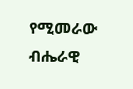የሚመራው ብሔራዊ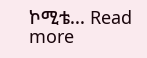ኮሚቴ... Read more